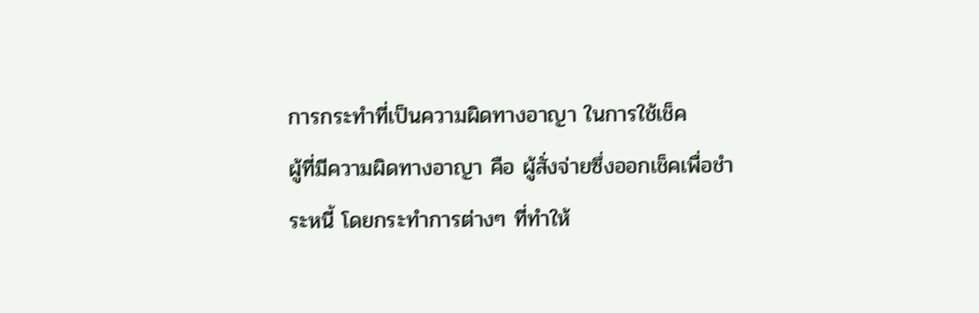การกระทำที่เป็นความผิดทางอาญา ในการใช้เช็ค
ผู้ที่มีความผิดทางอาญา คือ ผู้สั่งจ่ายซึ่งออกเช็คเพื่อชำระหนี้ โดยกระทำการต่างๆ ที่ทำให้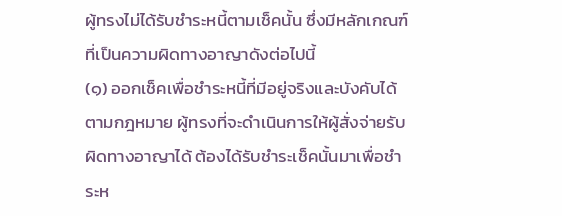ผู้ทรงไม่ได้รับชำระหนี้ตามเช็คนั้น ซึ่งมีหลักเกณฑ์ที่เป็นความผิดทางอาญาดังต่อไปนี้
(๑) ออกเช็คเพื่อชำระหนี้ที่มีอยู่จริงและบังคับได้ตามกฎหมาย ผู้ทรงที่จะดำเนินการให้ผู้สั่งจ่ายรับผิดทางอาญาได้ ต้องได้รับชำระเช็คนั้นมาเพื่อชำระห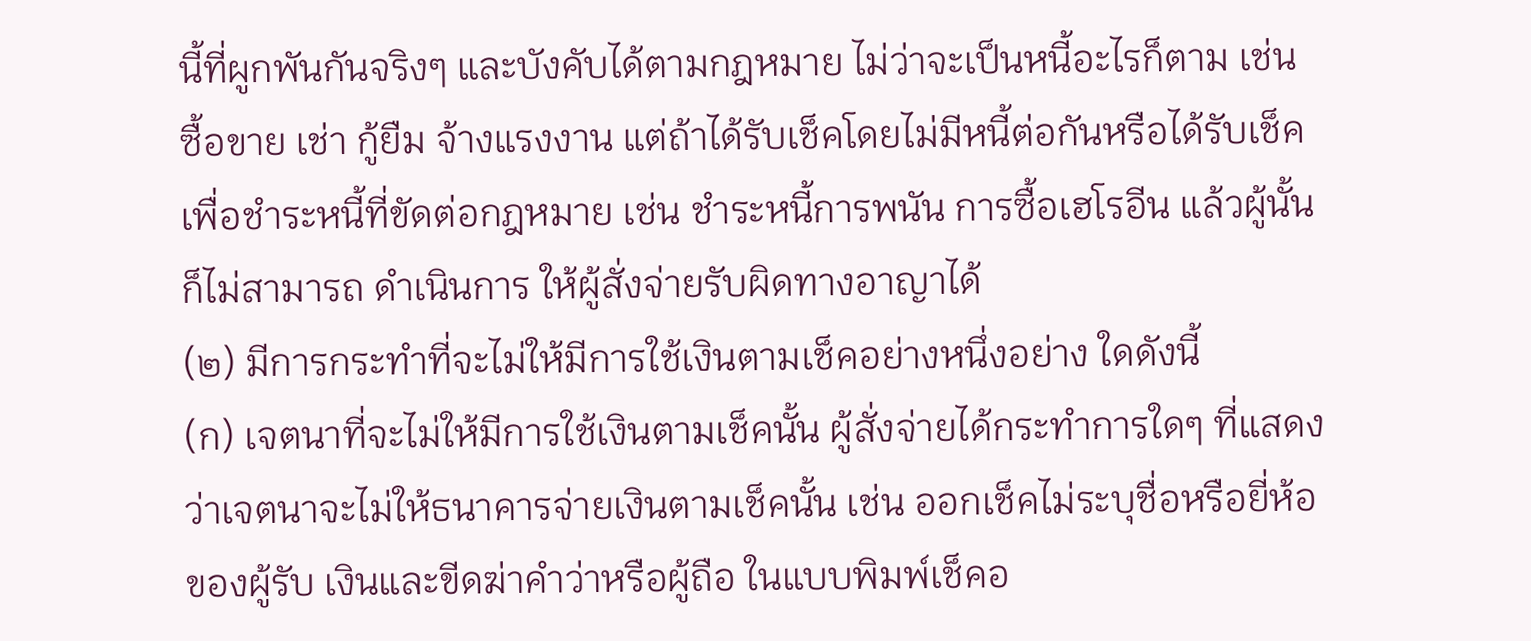นี้ที่ผูกพันกันจริงๆ และบังคับได้ตามกฎหมาย ไม่ว่าจะเป็นหนี้อะไรก็ตาม เช่น ซื้อขาย เช่า กู้ยืม จ้างแรงงาน แต่ถ้าได้รับเช็คโดยไม่มีหนี้ต่อกันหรือได้รับเช็คเพื่อชำระหนี้ที่ขัดต่อกฎหมาย เช่น ชำระหนี้การพนัน การซื้อเฮโรอีน แล้วผู้นั้นก็ไม่สามารถ ดำเนินการ ให้ผู้สั่งจ่ายรับผิดทางอาญาได้
(๒) มีการกระทำที่จะไม่ให้มีการใช้เงินตามเช็คอย่างหนึ่งอย่าง ใดดังนี้
(ก) เจตนาที่จะไม่ให้มีการใช้เงินตามเช็คนั้น ผู้สั่งจ่ายได้กระทำการใดๆ ที่แสดงว่าเจตนาจะไม่ให้ธนาคารจ่ายเงินตามเช็คนั้น เช่น ออกเช็คไม่ระบุชื่อหรือยี่ห้อของผู้รับ เงินและขีดฆ่าคำว่าหรือผู้ถือ ในแบบพิมพ์เช็คอ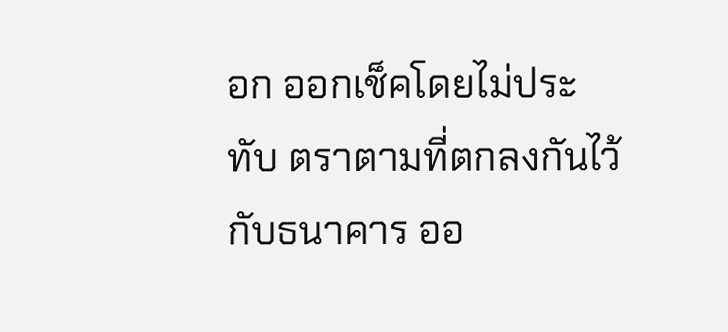อก ออกเช็คโดยไม่ประทับ ตราตามที่ตกลงกันไว้กับธนาคาร ออ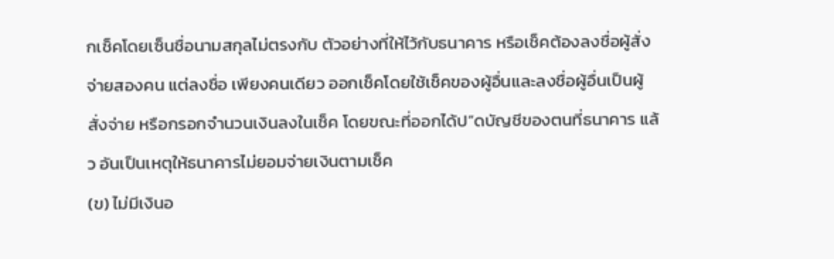กเช็คโดยเซ็นชื่อนามสกุลไม่ตรงกับ ตัวอย่างที่ให้ไว้กับธนาคาร หรือเช็คต้องลงชื่อผู้สั่งจ่ายสองคน แต่ลงชื่อ เพียงคนเดียว ออกเช็คโดยใช้เช็คของผู้อื่นและลงชื่อผู้อื่นเป็นผู้สั่งจ่าย หรือกรอกจำนวนเงินลงในเช็ค โดยขณะที่ออกได้ป”ดบัญชีของตนที่ธนาคาร แล้ว อันเป็นเหตุให้ธนาคารไม่ยอมจ่ายเงินตามเช็ค
(ข) ไม่มีเงินอ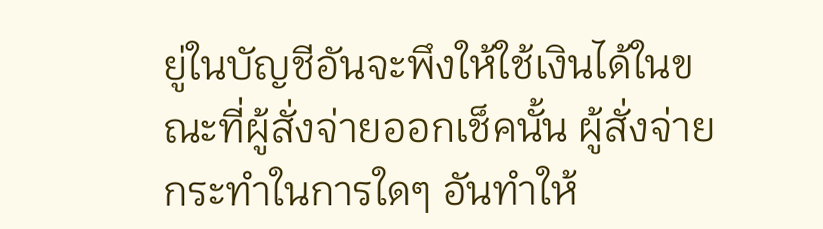ยู่ในบัญชีอันจะพึงให้ใช้เงินได้ในขณะที่ผู้สั่งจ่ายออกเช็คนั้น ผู้สั่งจ่ายกระทำในการใดๆ อันทำให้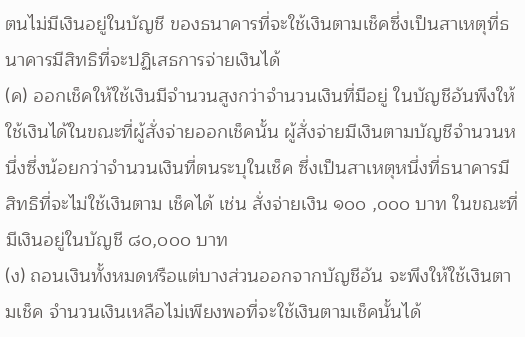ตนไม่มีเงินอยู่ในบัญชี ของธนาคารที่จะใช้เงินตามเช็คซึ่งเป็นสาเหตุที่ธนาคารมีสิทธิที่จะปฏิเสธการจ่ายเงินได้
(ค) ออกเช็คให้ใช้เงินมีจำนวนสูงกว่าจำนวนเงินที่มีอยู่ ในบัญชีอันพึงให้ใช้เงินได้ในขณะที่ผู้สั่งจ่ายออกเช็คนั้น ผู้สั่งจ่ายมีเงินตามบัญชีจำนวนหนึ่งซึ่งน้อยกว่าจำนวนเงินที่ตนระบุในเช็ค ซึ่งเป็นสาเหตุหนึ่งที่ธนาคารมีสิทธิที่จะไม่ใช้เงินตาม เช็คได้ เช่น สั่งจ่ายเงิน ๑๐๐ ,๐๐๐ บาท ในขณะที่มีเงินอยู่ในบัญชี ๘๐,๐๐๐ บาท
(ง) ถอนเงินทั้งหมดหรือแต่บางส่วนออกจากบัญชีอัน จะพึงให้ใช้เงินตามเช็ค จำนวนเงินเหลือไม่เพียงพอที่จะใช้เงินตามเช็คนั้นได้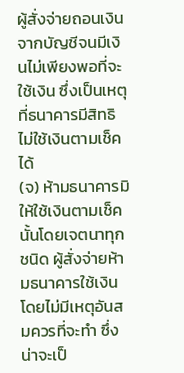ผู้สั่งจ่ายถอนเงินจากบัญชีจนมีเงินไม่เพียงพอที่จะใช้เงิน ซึ่งเป็นเหตุที่ธนาคารมีสิทธิไม่ใช้เงินตามเช็คได้
(จ) ห้ามธนาคารมิให้ใช้เงินตามเช็คนั้นโดยเจตนาทุก ชนิด ผู้สั่งจ่ายห้ามธนาคารใช้เงินโดยไม่มีเหตุอันสมควรที่จะทำ ซึ่งน่าจะเป็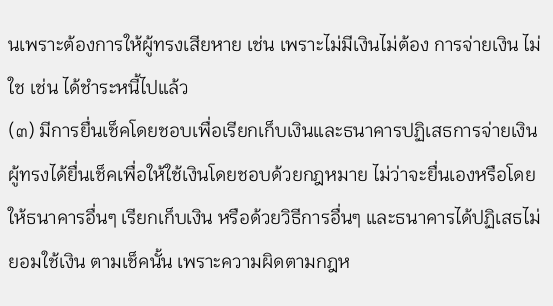นเพราะต้องการให้ผู้ทรงเสียหาย เช่น เพราะไม่มีเงินไม่ต้อง การจ่ายเงิน ไม่ใช เช่น ได้ชำระหนี้ไปแล้ว
(๓) มีการยื่นเช็คโดยชอบเพื่อเรียกเก็บเงินและธนาคารปฏิเสธการจ่ายเงิน
ผู้ทรงได้ยื่นเช็คเพื่อให้ใช้เงินโดยชอบด้วยกฎหมาย ไม่ว่าจะยื่นเองหรือโดยให้ธนาคารอื่นๆ เรียกเก็บเงิน หรือด้วยวิธีการอื่นๆ และธนาคารได้ปฏิเสธไม่ยอมใช้เงิน ตามเช็คนั้น เพราะความผิดตามกฎห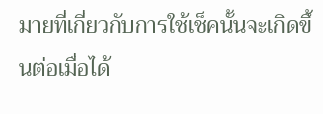มายที่เกี่ยวกับการใช้เช็คนั้นจะเกิดขึ้นต่อเมื่อได้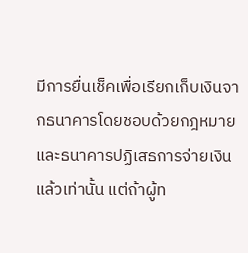มีการยื่นเช็คเพื่อเรียกเก็บเงินจากธนาคารโดยชอบด้วยกฎหมาย และธนาคารปฏิเสธการจ่ายเงินแล้วเท่านั้น แต่ถ้าผู้ท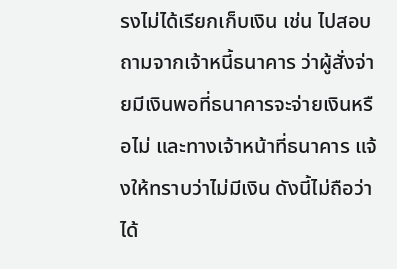รงไม่ได้เรียกเก็บเงิน เช่น ไปสอบถามจากเจ้าหนี้ธนาคาร ว่าผู้สั่งจ่ายมีเงินพอที่ธนาคารจะจ่ายเงินหรือไม่ และทางเจ้าหน้าที่ธนาคาร แจ้งให้ทราบว่าไม่มีเงิน ดังนี้ไม่ถือว่าได้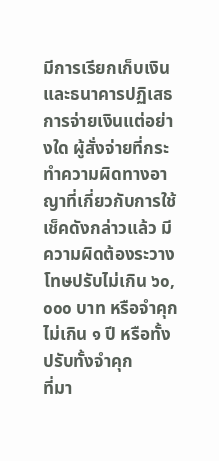มีการเรียกเก็บเงินและธนาคารปฏิเสธการจ่ายเงินแต่อย่างใด ผู้สั่งจ่ายที่กระทำความผิดทางอาญาที่เกี่ยวกับการใช้เช็คดังกล่าวแล้ว มีความผิดต้องระวางโทษปรับไม่เกิน ๖๐,๐๐๐ บาท หรือจำคุก ไม่เกิน ๑ ปี หรือทั้งปรับทั้งจำคุก
ที่มา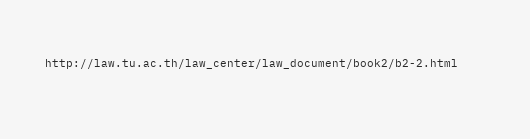http://law.tu.ac.th/law_center/law_document/book2/b2-2.html